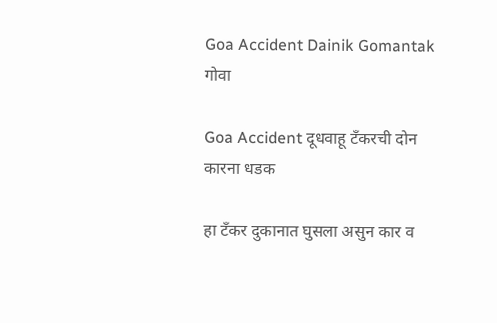Goa Accident Dainik Gomantak
गोवा

Goa Accident दूधवाहू टँकरची दोन कारना धडक

हा टँकर दुकानात घुसला असुन कार व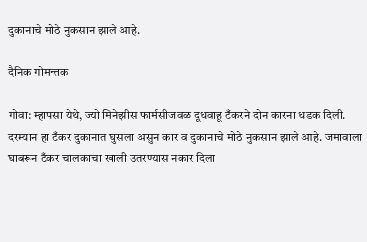दुकानाचे मोठे नुकसान झाले आहे.

दैनिक गोमन्तक

गोवा: म्हापसा येथे, ज्यो मिनेझीस फार्मसीजवळ दूधवाहू टँकरने दोन कारना धडक दिली. दरम्यान हा टँकर दुकानात घुसला असुन कार व दुकानाचे मोठे नुकसान झाले आहे. जमावाला घाबरून टँकर चालकाचा खाली उतरण्यास नकार दिला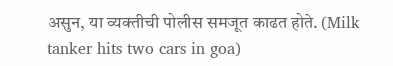असुन, या व्यक्तीची पोलीस समजूत काढत होते. (Milk tanker hits two cars in goa)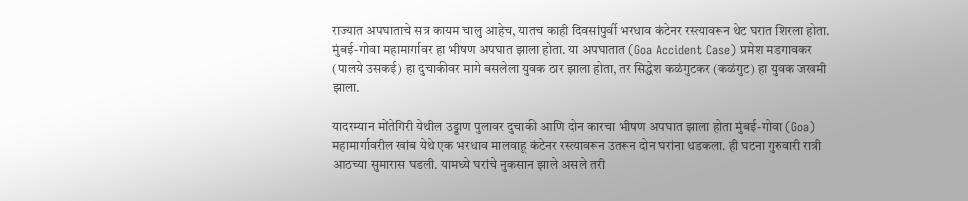राज्यात अपघाताचे सत्र कायम चालु आहेच, यातच काही दिवसांपुर्वी भरधाव कंटेनर रस्त्यावरून थेट घरात शिरला होता. मुंबई-गोवा महामार्गावर हा भीषण अपघात झाला होता. या अपघातात (Goa Accident Case) प्रमेश मडगावकर (पालये उसकई) हा दुचाकीवर मागे बसलेला युवक ठार झाला होता, तर सिद्धेश कळंगुटकर (कळंगुट) हा युवक जखमी झाला.

यादरम्यान मोंतेगिरी येथील उड्डाण पुलावर दुचाकी आणि दोन कारचा भीषण अपघात झाला होता मुंबई-गोवा (Goa) महामार्गावरील खांब येथे एक भरधाव मालवाहू कंटेनर रस्त्यावरून उतरून दोन घरांना धडकला. ही घटना गुरुवारी रात्री आठच्या सुमारास घडली. यामध्ये घरांचे नुकसान झाले असले तरी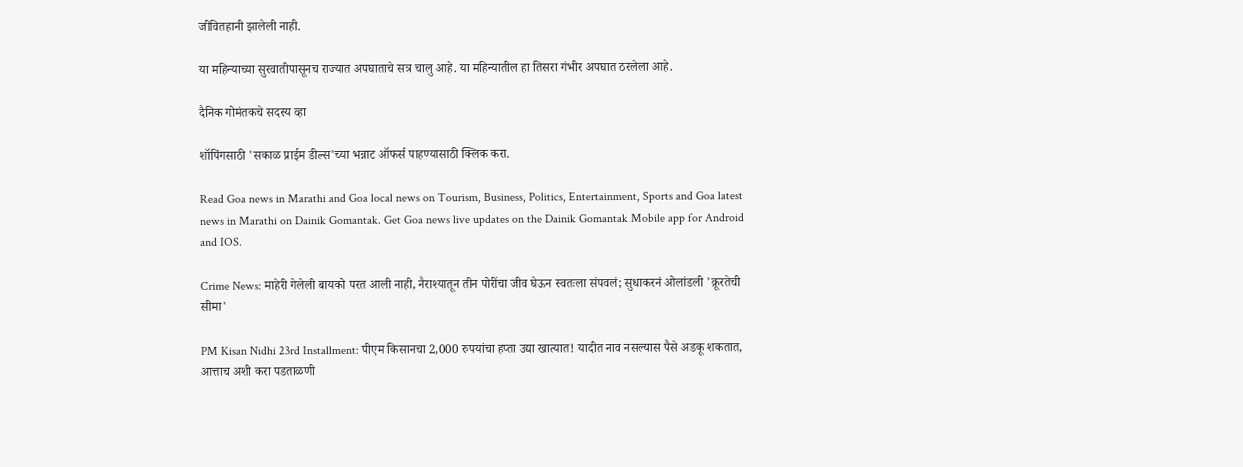जीवितहानी झालेली नाही.

या महिन्याच्या सुरवातीपासूनच राज्यात अपघाताचे सत्र चालु आहे. या महिन्यातील हा तिसरा गंभीर अपघात ठरलेला आहे.

दैनिक गोमंतकचे सदस्य व्हा

शॉपिंगसाठी 'सकाळ प्राईम डील्स'च्या भन्नाट ऑफर्स पाहण्यासाठी क्लिक करा.

Read Goa news in Marathi and Goa local news on Tourism, Business, Politics, Entertainment, Sports and Goa latest news in Marathi on Dainik Gomantak. Get Goa news live updates on the Dainik Gomantak Mobile app for Android and IOS.

Crime News: माहेरी गेलेली बायको परत आली नाही, नैराश्यातून तीन पोरींचा जीव घेऊन स्वतःला संपवलं; सुधाकरनं ओलांडली 'क्रूरतेची सीमा'

PM Kisan Nidhi 23rd Installment: पीएम किसानचा 2,000 रुपयांचा हप्ता उद्या खात्यात! यादीत नाव नसल्यास पैसे अडकू शकतात, आत्ताच अशी करा पडताळणी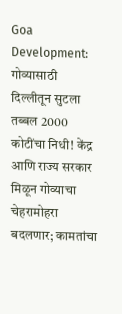Goa Development: गोव्यासाठी दिल्लीतून सुटला तब्बल 2000 कोटींचा निधी! केंद्र आणि राज्य सरकार मिळून गोव्याचा चेहरामोहरा बदलणार; कामतांचा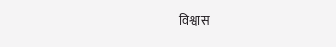विश्वास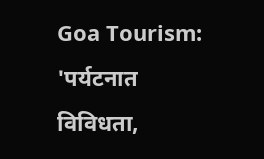Goa Tourism: 'पर्यटनात विविधता,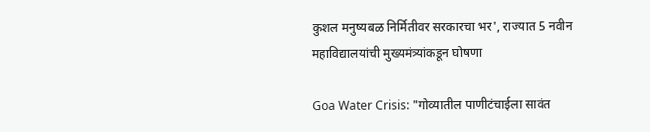कुशल मनुष्यबळ निर्मितीवर सरकारचा भर', राज्यात 5 नवीन महाविद्यालयांची मुख्यमंत्र्यांकडून घोषणा

Goa Water Crisis: "गोव्यातील पाणीटंचाईला सावंत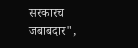सरकारच जबाबदार",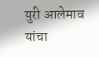युरी आलेमाव यांचा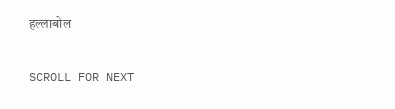हल्लाबोल

SCROLL FOR NEXT